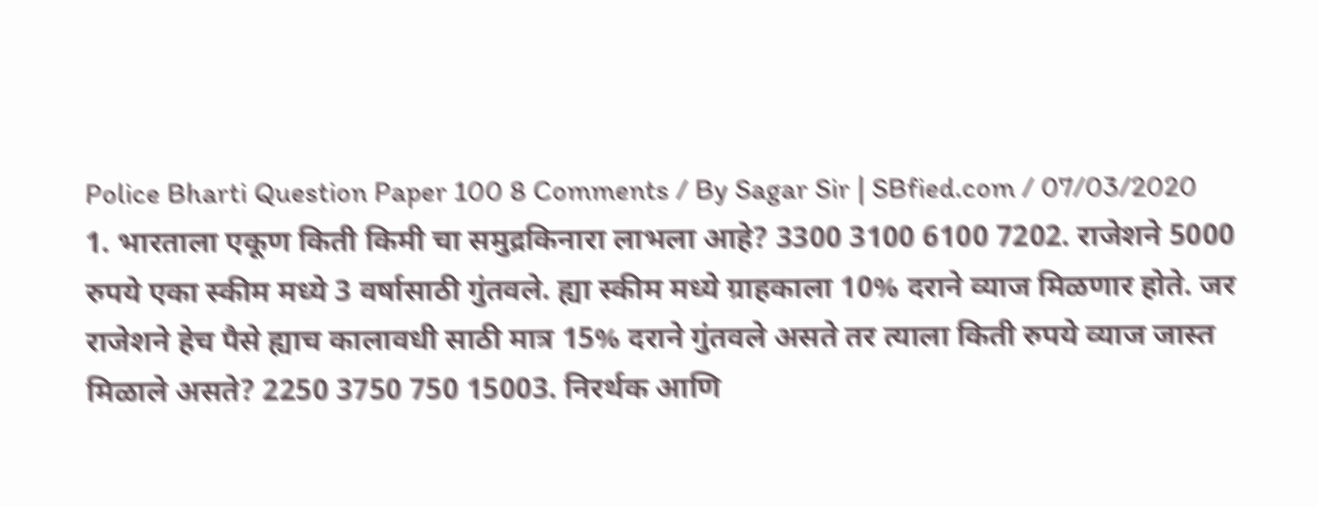Police Bharti Question Paper 100 8 Comments / By Sagar Sir | SBfied.com / 07/03/2020 1. भारताला एकूण किती किमी चा समुद्रकिनारा लाभला आहे? 3300 3100 6100 7202. राजेशने 5000 रुपये एका स्कीम मध्ये 3 वर्षासाठी गुंतवले. ह्या स्कीम मध्ये ग्राहकाला 10% दराने व्याज मिळणार होते. जर राजेशने हेच पैसे ह्याच कालावधी साठी मात्र 15% दराने गुंतवले असते तर त्याला किती रुपये व्याज जास्त मिळाले असते? 2250 3750 750 15003. निरर्थक आणि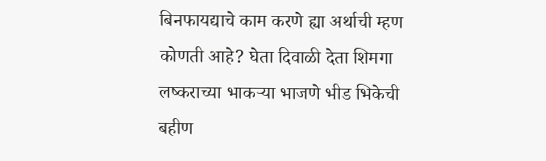बिनफायद्याचे काम करणे ह्या अर्थाची म्हण कोणती आहे? घेता दिवाळी देता शिमगा लष्कराच्या भाकऱ्या भाजणे भीड भिकेची बहीण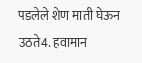पडलेले शेण माती घेऊन उठते4. हवामान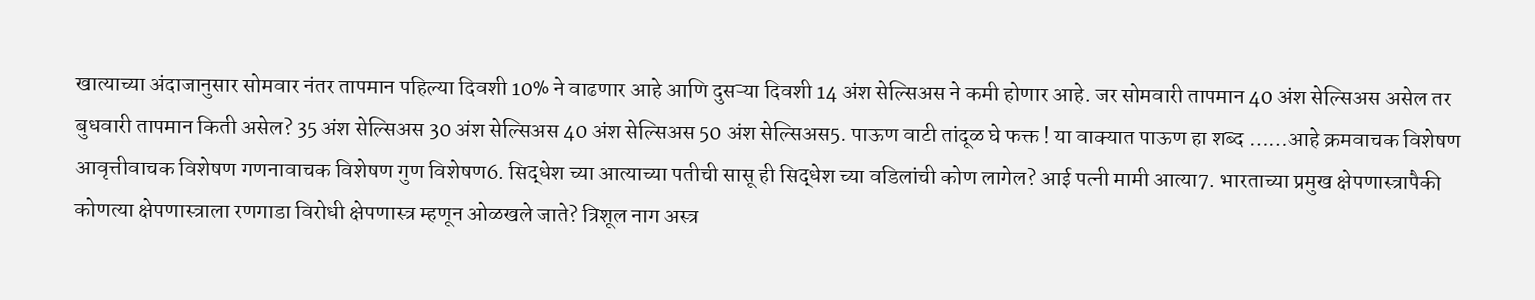खात्याच्या अंदाजानुसार सोमवार नंतर तापमान पहिल्या दिवशी 10% ने वाढणार आहे आणि दुसऱ्या दिवशी 14 अंश सेल्सिअस ने कमी होणार आहे. जर सोमवारी तापमान 40 अंश सेल्सिअस असेल तर बुधवारी तापमान किती असेल? 35 अंश सेल्सिअस 30 अंश सेल्सिअस 40 अंश सेल्सिअस 50 अंश सेल्सिअस5. पाऊण वाटी तांदूळ घे फक्त ! या वाक्यात पाऊण हा शब्द ……आहे क्रमवाचक विशेषण आवृत्तीवाचक विशेषण गणनावाचक विशेषण गुण विशेषण6. सिद्धेश च्या आत्याच्या पतीची सासू ही सिद्धेश च्या वडिलांची कोण लागेल? आई पत्नी मामी आत्या7. भारताच्या प्रमुख क्षेपणास्त्रापैकी कोणत्या क्षेपणास्त्राला रणगाडा विरोधी क्षेपणास्त्र म्हणून ओळखले जाते? त्रिशूल नाग अस्त्र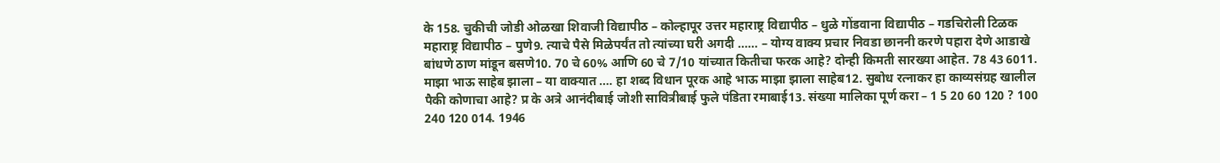के 158. चुकीची जोडी ओळखा शिवाजी विद्यापीठ – कोल्हापूर उत्तर महाराष्ट्र विद्यापीठ – धुळे गोंडवाना विद्यापीठ – गडचिरोली टिळक महाराष्ट्र विद्यापीठ – पुणे9. त्याचे पैसे मिळेपर्यंत तो त्यांच्या घरी अगदी …… – योग्य वाक्य प्रचार निवडा छाननी करणे पहारा देणे आडाखे बांधणे ठाण मांडून बसणे10. 70 चे 60% आणि 60 चे 7/10 यांच्यात कितीचा फरक आहे? दोन्ही किमती सारख्या आहेत. 78 43 6011. माझा भाऊ साहेब झाला – या वाक्यात …. हा शब्द विधान पूरक आहे भाऊ माझा झाला साहेब12. सुबोध रत्नाकर हा काव्यसंग्रह खालील पैकी कोणाचा आहे? प्र के अत्रे आनंदीबाई जोशी सावित्रीबाई फुले पंडिता रमाबाई13. संख्या मालिका पूर्ण करा – 1 5 20 60 120 ? 100 240 120 014. 1946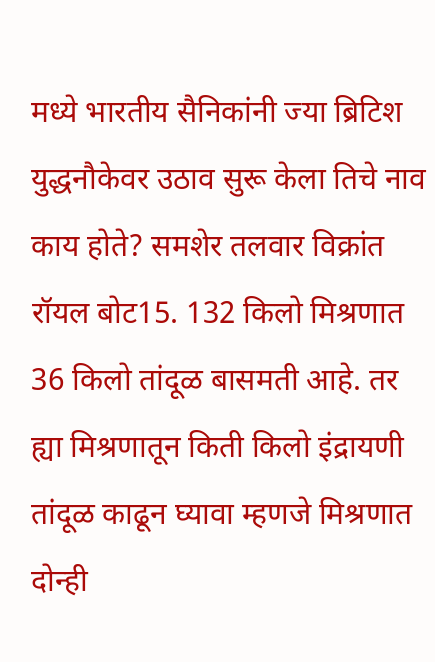मध्ये भारतीय सैनिकांनी ज्या ब्रिटिश युद्धनौकेवर उठाव सुरू केला तिचे नाव काय होते? समशेर तलवार विक्रांत रॉयल बोट15. 132 किलो मिश्रणात 36 किलो तांदूळ बासमती आहे. तर ह्या मिश्रणातून किती किलो इंद्रायणी तांदूळ काढून घ्यावा म्हणजे मिश्रणात दोन्ही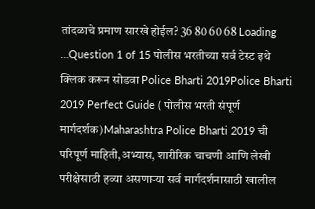तांदळाचे प्रमाण सारखे होईल? 36 80 60 68 Loading …Question 1 of 15 पोलीस भरतीच्या सर्व टेस्ट इथे क्लिक करून सोडवा Police Bharti 2019Police Bharti 2019 Perfect Guide ( पोलीस भरती संपूर्ण मार्गदर्शक)Maharashtra Police Bharti 2019 ची परिपूर्ण माहिती,अभ्यास, शारीरिक चाचणी आणि लेखी परीक्षेसाठी हव्या असणाऱ्या सर्व मार्गदर्शनासाठी खालील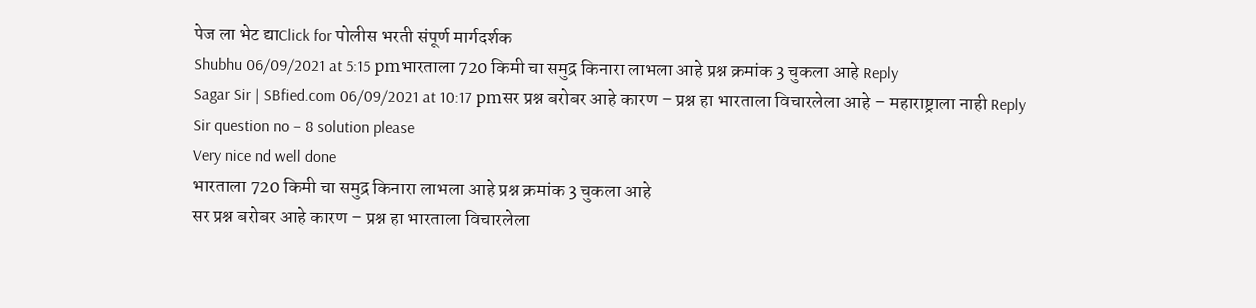पेज ला भेट द्याClick for पोलीस भरती संपूर्ण मार्गदर्शक
Shubhu 06/09/2021 at 5:15 pmभारताला 720 किमी चा समुद्र किनारा लाभला आहे प्रश्न क्रमांक 3 चुकला आहे Reply
Sagar Sir | SBfied.com 06/09/2021 at 10:17 pmसर प्रश्न बरोबर आहे कारण – प्रश्न हा भारताला विचारलेला आहे – महाराष्ट्राला नाही Reply
Sir question no – 8 solution please
Very nice nd well done
भारताला 720 किमी चा समुद्र किनारा लाभला आहे प्रश्न क्रमांक 3 चुकला आहे
सर प्रश्न बरोबर आहे कारण – प्रश्न हा भारताला विचारलेला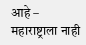आहे – महाराष्ट्राला नाही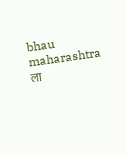bhau maharashtra ला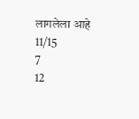लागलेला आहे
11/15
7
12